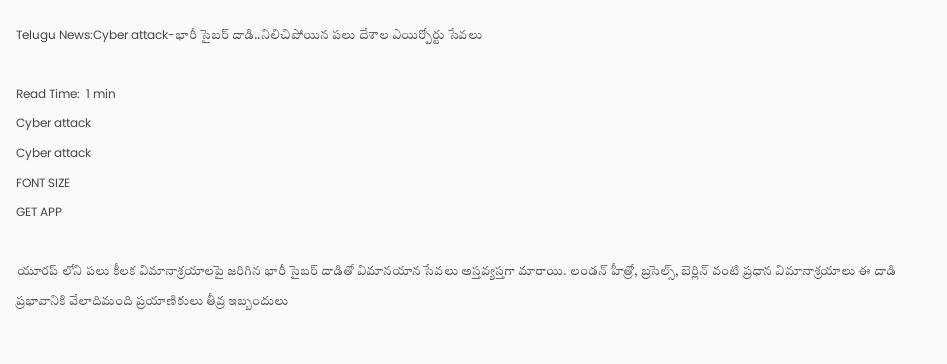Telugu News:Cyber attack-భారీ సైబర్ దాడి..నిలిచిపోయిన పలు దేశాల ఎయిర్పోర్టు సేవలు

Read Time:  1 min
Cyber attack
Cyber attack
FONT SIZE
GET APP

యూరప్ లోని పలు కీలక విమానాశ్రయాలపై జరిగిన భారీ సైబర్ దాడితో విమానయాన సేవలు అస్తవ్యస్తగా మారాయి. లండన్ హీత్రో, బ్రసెల్స్, బెర్లిన్ వంటి ప్రధాన విమానాశ్రయాలు ఈ దాడి ప్రభావానికి వేలాదిమంది ప్రయాణికులు తీవ్ర ఇబ్బందులు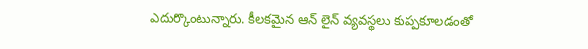ఎదుర్కొంటున్నారు. కీలకమైన ఆన్ లైన్ వ్యవస్థలు కుప్పకూలడంతో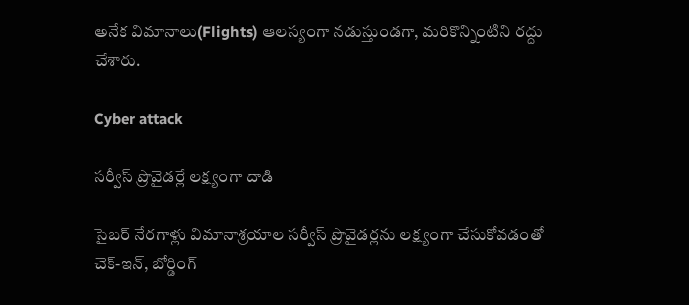అనేక విమానాలు(Flights) ఆలస్యంగా నడుస్తుండగా, మరికొన్నింటిని రద్దు చేశారు.

Cyber attack

సర్వీస్ ప్రొవైడర్లే లక్ష్యంగా దాడి

సైబర్ నేరగాళ్లు విమానాశ్రయాల సర్వీస్ ప్రొవైడర్లను లక్ష్యంగా చేసుకోవడంతో చెక్-ఇన్, బోర్డింగ్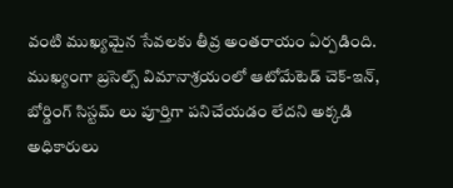వంటి ముఖ్యమైన సేవలకు తీవ్ర అంతరాయం ఏర్పడింది. ముఖ్యంగా బ్రసెల్స్ విమానాశ్రయంలో ఆటోమేటెడ్ చెక్-ఇన్, బోర్డింగ్ సిస్టమ్ లు పూర్తిగా పనిచేయడం లేదని అక్కడి అధికారులు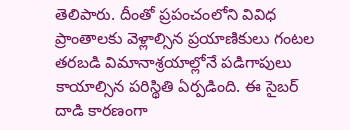తెలిపారు. దీంతో ప్రపంచంలోని వివిధ ప్రాంతాలకు వెళ్లాల్సిన ప్రయాణికులు గంటల తరబడి విమానాశ్రయాల్లోనే పడిగాపులు కాయాల్సిన పరిస్థితి ఏర్పడింది. ఈ సైబర్ దాడి కారణంగా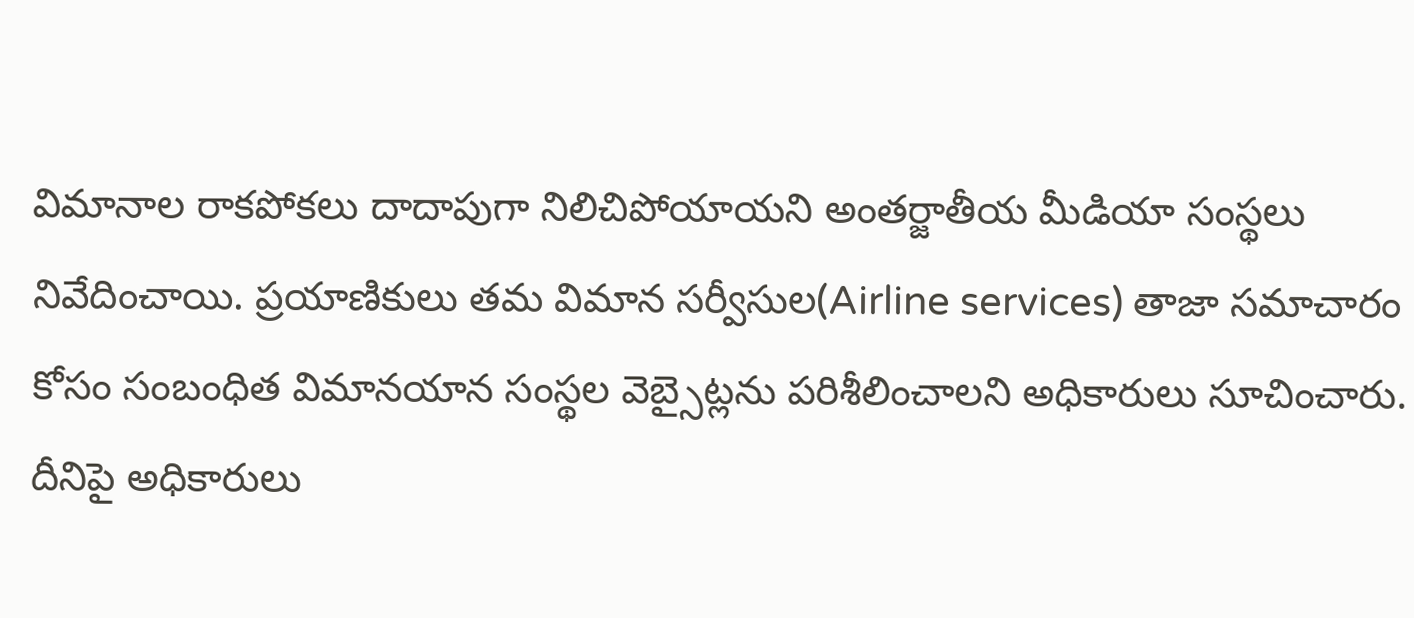విమానాల రాకపోకలు దాదాపుగా నిలిచిపోయాయని అంతర్జాతీయ మీడియా సంస్థలు నివేదించాయి. ప్రయాణికులు తమ విమాన సర్వీసుల(Airline services) తాజా సమాచారం కోసం సంబంధిత విమానయాన సంస్థల వెబ్సైట్లను పరిశీలించాలని అధికారులు సూచించారు. దీనిపై అధికారులు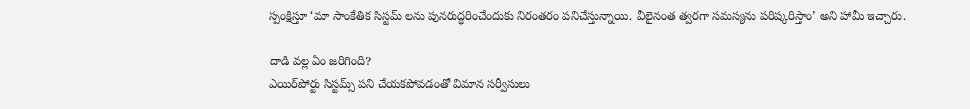స్పంక్షిస్తూ ‘మా సాంకేతిక సిస్టమ్ లను పునరుద్ధరించేందుకు నిరంతరం పనిచేస్తున్నాయి. వీలైనంత త్వరగా సమస్యను పరిష్కరిస్తాం’ అని హామీ ఇచ్చారు.

దాడి వల్ల ఏం జరిగింది?
ఎయిర్‌పోర్టు సిస్టమ్స్ పని చేయకపోవడంతో విమాన సర్వీసులు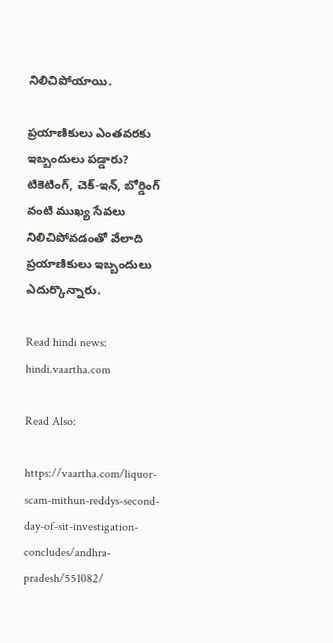నిలిచిపోయాయి.

ప్రయాణికులు ఎంతవరకు ఇబ్బందులు పడ్డారు?
టికెటింగ్, చెక్-ఇన్, బోర్డింగ్ వంటి ముఖ్య సేవలు నిలిచిపోవడంతో వేలాది ప్రయాణికులు ఇబ్బందులు ఎదుర్కొన్నారు.

Read hindi news: hindi.vaartha.com

Read Also:

https://vaartha.com/liquor-scam-mithun-reddys-second-day-of-sit-investigation-concludes/andhra-pradesh/551082/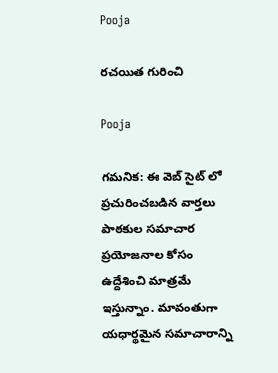Pooja

రచయిత గురించి

Pooja

గమనిక: ఈ వెబ్ సైట్ లో ప్రచురించబడిన వార్తలు పాఠకుల సమాచార ప్రయోజనాల కోసం ఉద్దేశించి మాత్రమే ఇస్తున్నాం. మావంతుగా యధార్థమైన సమాచారాన్ని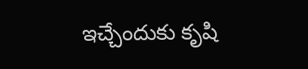ఇచ్చేందుకు కృషి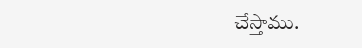చేస్తాము.